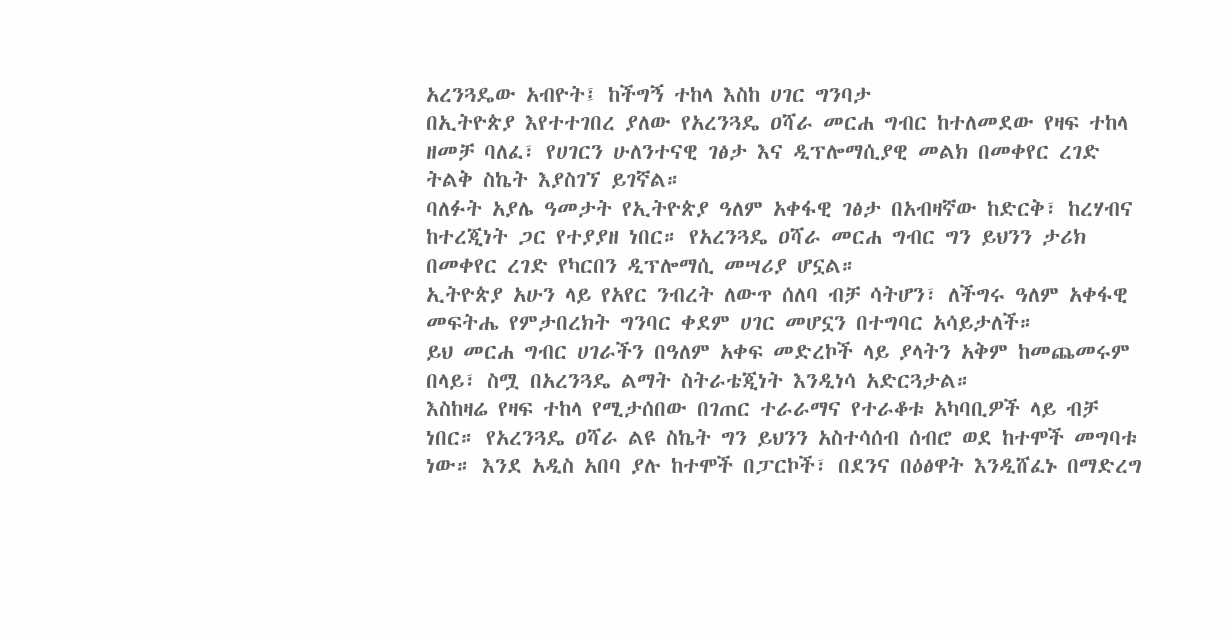አረንጓዴው አብዮት፤ ከችግኝ ተከላ እስከ ሀገር ግንባታ
በኢትዮጵያ እየተተገበረ ያለው የአረንጓዴ ዐሻራ መርሐ ግብር ከተለመደው የዛፍ ተከላ ዘመቻ ባለፈ፣ የሀገርን ሁለንተናዊ ገፅታ እና ዲፕሎማሲያዊ መልክ በመቀየር ረገድ ትልቅ ስኬት እያስገኘ ይገኛል።
ባለፉት አያሌ ዓመታት የኢትዮጵያ ዓለም አቀፋዊ ገፅታ በአብዛኛው ከድርቅ፣ ከረሃብና ከተረጂነት ጋር የተያያዘ ነበር። የአረንጓዴ ዐሻራ መርሐ ግብር ግን ይህንን ታሪክ በመቀየር ረገድ የካርበን ዲፕሎማሲ መሣሪያ ሆኗል።
ኢትዮጵያ አሁን ላይ የአየር ንብረት ለውጥ ሰለባ ብቻ ሳትሆን፣ ለችግሩ ዓለም አቀፋዊ መፍትሔ የምታበረክት ግንባር ቀደም ሀገር መሆኗን በተግባር አሳይታለች።
ይህ መርሐ ግብር ሀገራችን በዓለም አቀፍ መድረኮች ላይ ያላትን አቅም ከመጨመሩም በላይ፣ ስሟ በአረንጓዴ ልማት ስትራቴጂነት እንዲነሳ አድርጓታል።
እስከዛሬ የዛፍ ተከላ የሚታሰበው በገጠር ተራራማና የተራቆቱ አካባቢዎች ላይ ብቻ ነበር። የአረንጓዴ ዐሻራ ልዩ ስኬት ግን ይህንን አስተሳሰብ ሰብሮ ወደ ከተሞች መግባቱ ነው። እንደ አዲስ አበባ ያሉ ከተሞች በፓርኮች፣ በደንና በዕፅዋት እንዲሸፈኑ በማድረግ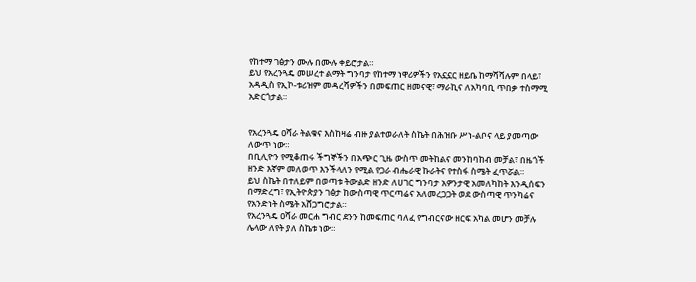የከተማ ገፅታን ሙሉ በሙሉ ቀይሮታል።
ይህ የአረንጓዴ መሠረተ ልማት ግንባታ የከተማ ነዋሪዎችን የአኗኗር ዘይቤ ከማሻሻሉም በላይ፣ አዳዲስ የኢኮ-ቱሪዝም መዳረሻዎችን በመፍጠር ዘመናዊ፣ ማራኪና ለአካባቢ ጥበቃ ተስማሚ አድርጎታል።


የአረንጓዴ ዐሻራ ትልቁና እስከዛሬ ብዙ ያልተወራለት ስኬት በሕዝቡ ሥነ-ልቦና ላይ ያመጣው ለውጥ ነው።
በቢሊዮን የሚቆጠሩ ችግኞችን በአጭር ጊዜ ውስጥ መትከልና መንከባከብ መቻል፣ በዜጎች ዘንድ እኛም መለወጥ እንችላለን የሚል የጋራ ብሔራዊ ኩራትና የተስፋ ስሜት ፈጥሯል።
ይህ ስኬት በተለይም በወጣቱ ትውልድ ዘንድ ለሀገር ግንባታ አዎንታዊ አመለካከት እንዲሰፍን በማድረግ፣ የኢትዮጵያን ገፅታ ከውስጣዊ ጥርጣሬና አለመረጋጋት ወደ ውስጣዊ ጥንካሬና የአንድነት ስሜት አሸጋግሮታል።
የአረንጓዴ ዐሻራ መርሐ ግብር ደንን ከመፍጠር ባለፈ የግብርናው ዘርፍ አካል መሆን መቻሉ ሌላው ለየት ያለ ስኬቱ ነው።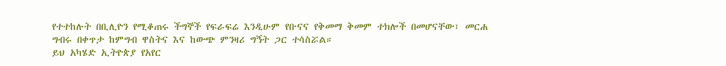የተተከሉት በቢሊዮን የሚቆጠሩ ችግኞች የፍራፍሬ እንዲሁም የቡናና የቅመማ ቅመም ተክሎች በመሆናቸው፣ መርሐ ግብሩ በቀጥታ ከምግብ ዋስትና እና ከውጭ ምንዛሪ ግኝት ጋር ተሳስሯል።
ይህ አካሄድ ኢትዮጵያ የአየር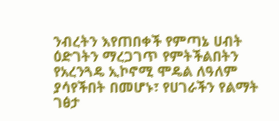ንብረትን እየጠበቀች የምጣኔ ሀብት ዕድገትን ማረጋገጥ የምትችልበትን የአረንጓዴ ኢኮኖሚ ሞዴል ለዓለም ያሳየችበት በመሆኑ፣ የሀገራችን የልማት ገፅታ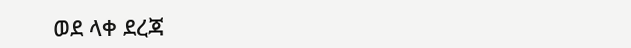ወደ ላቀ ደረጃ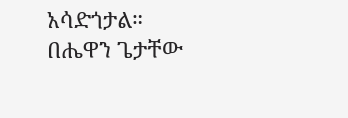አሳድጎታል።
በሔዋን ጌታቸው